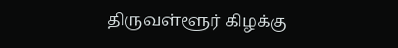திருவள்ளூர் கிழக்கு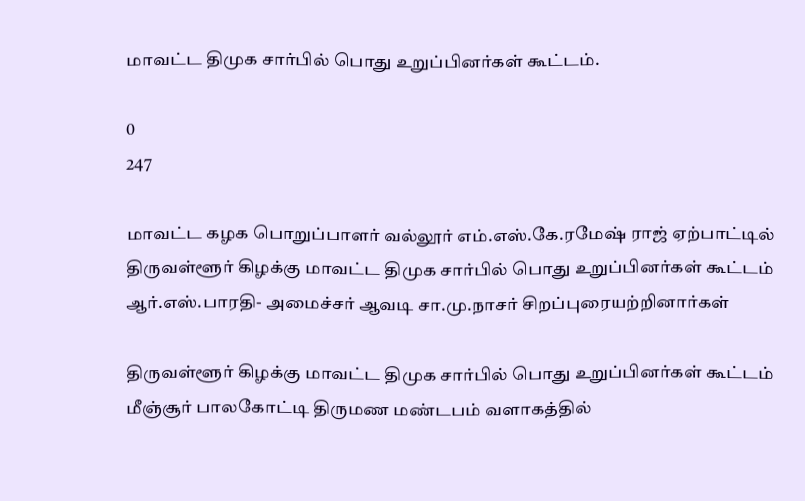மாவட்ட திமுக சார்பில் பொது உறுப்பினர்கள் கூட்டம்.

0
247

மாவட்ட கழக பொறுப்பாளர் வல்லூர் எம்.எஸ்.கே.ரமேஷ் ராஜ் ஏற்பாட்டில் திருவள்ளூர் கிழக்கு மாவட்ட திமுக சார்பில் பொது உறுப்பினர்கள் கூட்டம் ஆர்.எஸ்.பாரதி- அமைச்சர் ஆவடி சா.மு.நாசர் சிறப்புரையற்றினார்கள்

திருவள்ளூர் கிழக்கு மாவட்ட திமுக சார்பில் பொது உறுப்பினர்கள் கூட்டம் மீஞ்சூர் பாலகோட்டி திருமண மண்டபம் வளாகத்தில்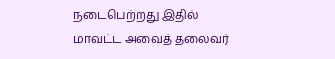நடைபெற்றது இதில் மாவட்ட அவைத் தலைவர்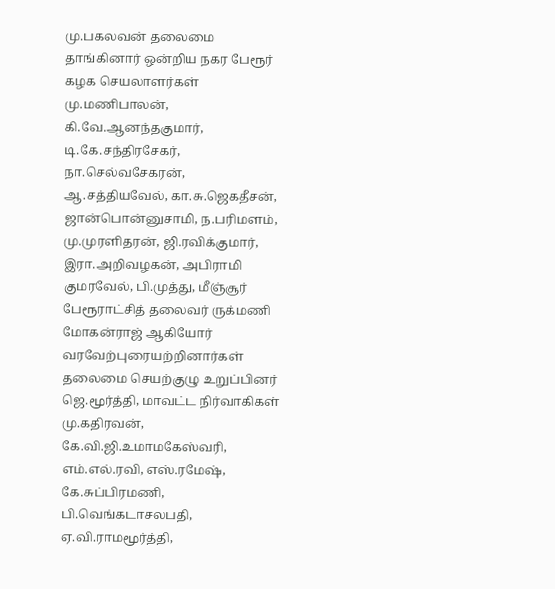மு.பகலவன் தலைமை தாங்கினார் ஒன்றிய நகர பேரூர் கழக செயலாளர்கள் மு.மணிபாலன், கி.வே.ஆனந்தகுமார், டி.கே.சந்திரசேகர், நா.செல்வசேகரன், ஆ.சத்தியவேல், கா.சு.ஜெகதீசன், ஜான்பொன்னுசாமி, ந.பரிமளம், மு.முரளிதரன், ஜி.ரவிக்குமார், இரா.அறிவழகன், அபிராமி குமரவேல், பி.முத்து, மீஞ்சூர் பேரூராட்சித் தலைவர் ருக்மணி மோகன்ராஜ் ஆகியோர் வரவேற்புரையற்றினார்கள் தலைமை செயற்குழு உறுப்பினர் ஜெ.மூர்த்தி, மாவட்ட நிர்வாகிகள் மு.கதிரவன், கே.வி.ஜி.உமாமகேஸ்வரி, எம்.எல்.ரவி, எஸ்.ரமேஷ், கே.சுப்பிரமணி, பி.வெங்கடாசலபதி, ஏ.வி.ராமமூர்த்தி,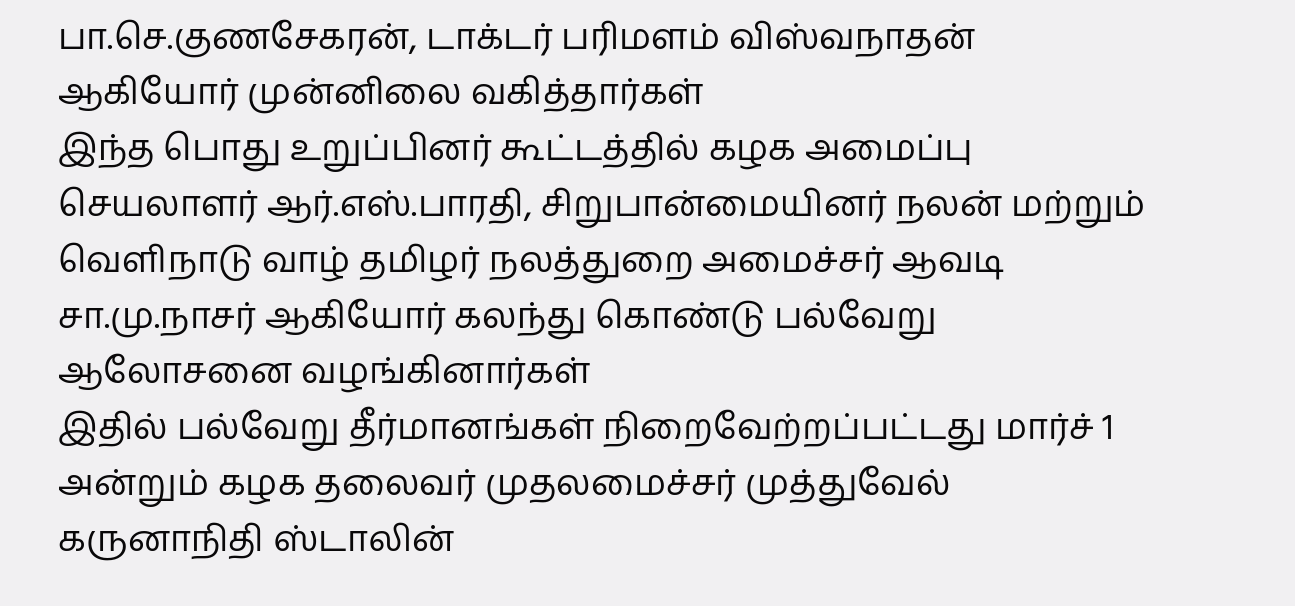பா.செ.குணசேகரன், டாக்டர் பரிமளம் விஸ்வநாதன் ஆகியோர் முன்னிலை வகித்தார்கள்
இந்த பொது உறுப்பினர் கூட்டத்தில் கழக அமைப்பு செயலாளர் ஆர்.எஸ்.பாரதி, சிறுபான்மையினர் நலன் மற்றும் வெளிநாடு வாழ் தமிழர் நலத்துறை அமைச்சர் ஆவடி சா.மு.நாசர் ஆகியோர் கலந்து கொண்டு பல்வேறு ஆலோசனை வழங்கினார்கள்
இதில் பல்வேறு தீர்மானங்கள் நிறைவேற்றப்பட்டது மார்ச் 1 அன்றும் கழக தலைவர் முதலமைச்சர் முத்துவேல் கருனாநிதி ஸ்டாலின்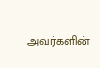அவர்களின்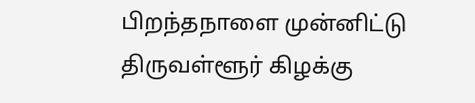பிறந்தநாளை முன்னிட்டு திருவள்ளூர் கிழக்கு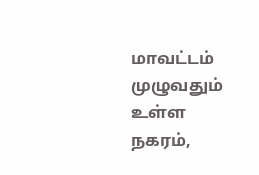மாவட்டம் முழுவதும் உள்ள நகரம்,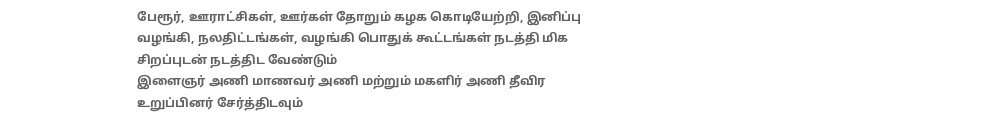பேரூர், ஊராட்சிகள், ஊர்கள் தோறும் கழக கொடியேற்றி, இனிப்பு வழங்கி, நலதிட்டங்கள், வழங்கி பொதுக் கூட்டங்கள் நடத்தி மிக சிறப்புடன் நடத்திட வேண்டும்
இளைஞர் அணி மாணவர் அணி மற்றும் மகளிர் அணி தீவிர உறுப்பினர் சேர்த்திடவும்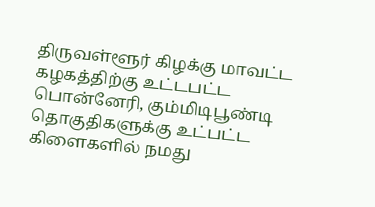திருவள்ளூர் கிழக்கு மாவட்ட கழகத்திற்கு உட்டபட்ட பொன்னேரி, கும்மிடிபூண்டி தொகுதிகளுக்கு உட்பட்ட கிளைகளில் நமது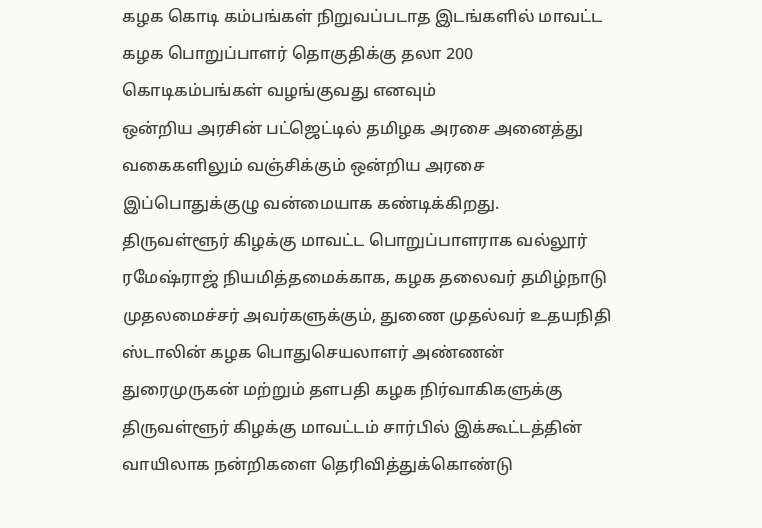கழக கொடி கம்பங்கள் நிறுவப்படாத இடங்களில் மாவட்ட கழக பொறுப்பாளர் தொகுதிக்கு தலா 200 கொடிகம்பங்கள் வழங்குவது எனவும்
ஒன்றிய அரசின் பட்ஜெட்டில் தமிழக அரசை அனைத்து வகைகளிலும் வஞ்சிக்கும் ஒன்றிய அரசை இப்பொதுக்குழு வன்மையாக கண்டிக்கிறது.
திருவள்ளூர் கிழக்கு மாவட்ட பொறுப்பாளராக வல்லூர் ரமேஷ்ராஜ் நியமித்தமைக்காக, கழக தலைவர் தமிழ்நாடு முதலமைச்சர் அவர்களுக்கும், துணை முதல்வர் உதயநிதி ஸ்டாலின் கழக பொதுசெயலாளர் அண்ணன் துரைமுருகன் மற்றும் தளபதி கழக நிர்வாகிகளுக்கு திருவள்ளூர் கிழக்கு மாவட்டம் சார்பில் இக்கூட்டத்தின் வாயிலாக நன்றிகளை தெரிவித்துக்கொண்டு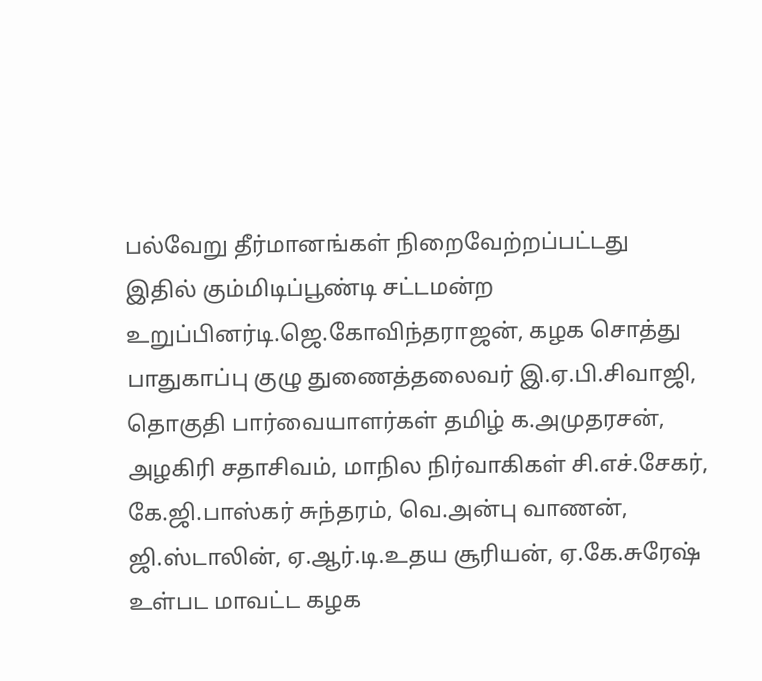பல்வேறு தீர்மானங்கள் நிறைவேற்றப்பட்டது
இதில் கும்மிடிப்பூண்டி சட்டமன்ற உறுப்பினர்டி.ஜெ.கோவிந்தராஜன், கழக சொத்து பாதுகாப்பு குழு துணைத்தலைவர் இ.ஏ.பி.சிவாஜி, தொகுதி பார்வையாளர்கள் தமிழ் க.அமுதரசன், அழகிரி சதாசிவம், மாநில நிர்வாகிகள் சி.எச்.சேகர், கே.ஜி.பாஸ்கர் சுந்தரம், வெ.அன்பு வாணன், ஜி.ஸ்டாலின், ஏ.ஆர்.டி.உதய சூரியன், ஏ.கே.சுரேஷ் உள்பட மாவட்ட கழக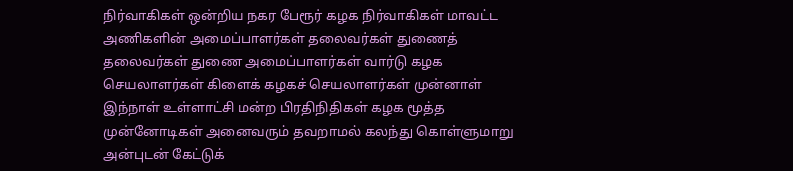நிர்வாகிகள் ஒன்றிய நகர பேரூர் கழக நிர்வாகிகள் மாவட்ட அணிகளின் அமைப்பாளர்கள் தலைவர்கள் துணைத் தலைவர்கள் துணை அமைப்பாளர்கள் வார்டு கழக செயலாளர்கள் கிளைக் கழகச் செயலாளர்கள் முன்னாள் இந்நாள் உள்ளாட்சி மன்ற பிரதிநிதிகள் கழக மூத்த முன்னோடிகள் அனைவரும் தவறாமல் கலந்து கொள்ளுமாறு அன்புடன் கேட்டுக்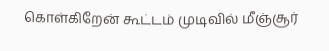கொள்கிறேன் கூட்டம் முடிவில் மீஞ்சூர்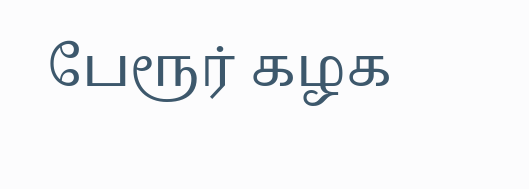பேரூர் கழக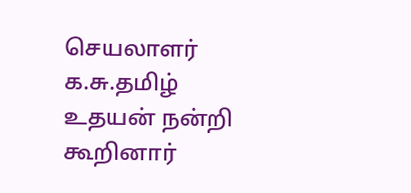செயலாளர் க.சு.தமிழ் உதயன் நன்றி கூறினார்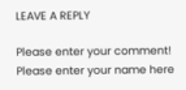LEAVE A REPLY

Please enter your comment!
Please enter your name here